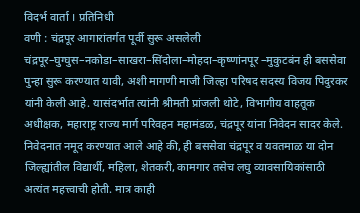विदर्भ वार्ता । प्रतिनिधी
वणी : चंद्रपूर आगारांतर्गत पूर्वी सुरू असलेली चंद्रपूर–घुग्घुस–नकोडा–साखरा–सिंदोला–मोहदा–कृष्णांनपूर –मुकुटबंन ही बससेवा पुन्हा सुरू करण्यात यावी, अशी मागणी माजी जिल्हा परिषद सदस्य विजय पिदुरकर यांनी केली आहे. यासंदर्भात त्यांनी श्रीमती प्रांजली थोटे, विभागीय वाहतूक अधीक्षक, महाराष्ट्र राज्य मार्ग परिवहन महामंडळ, चंद्रपूर यांना निवेदन सादर केले.
निवेदनात नमूद करण्यात आले आहे की, ही बससेवा चंद्रपूर व यवतमाळ या दोन जिल्ह्यांतील विद्यार्थी, महिला, शेतकरी, कामगार तसेच लघु व्यावसायिकांसाठी अत्यंत महत्त्वाची होती. मात्र काही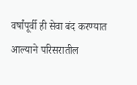वर्षांपूर्वी ही सेवा बंद करण्यात आल्याने परिसरातील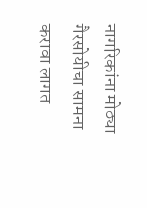नागरिकांना मोठ्या गैरसोयीचा सामना करावा लागत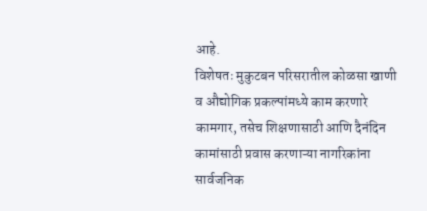आहे.
विशेषतः मुकुटबन परिसरातील कोळसा खाणी व औद्योगिक प्रकल्पांमध्ये काम करणारे कामगार, तसेच शिक्षणासाठी आणि दैनंदिन कामांसाठी प्रवास करणाऱ्या नागरिकांना सार्वजनिक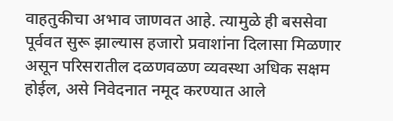वाहतुकीचा अभाव जाणवत आहे. त्यामुळे ही बससेवा पूर्ववत सुरू झाल्यास हजारो प्रवाशांना दिलासा मिळणार असून परिसरातील दळणवळण व्यवस्था अधिक सक्षम होईल, असे निवेदनात नमूद करण्यात आले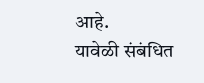आहे.
यावेळी संबंधित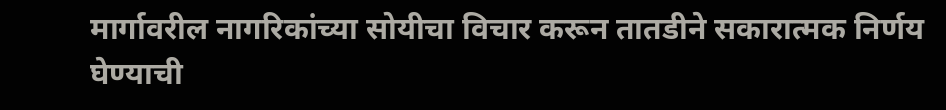मार्गावरील नागरिकांच्या सोयीचा विचार करून तातडीने सकारात्मक निर्णय घेण्याची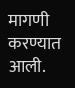मागणी करण्यात आली.